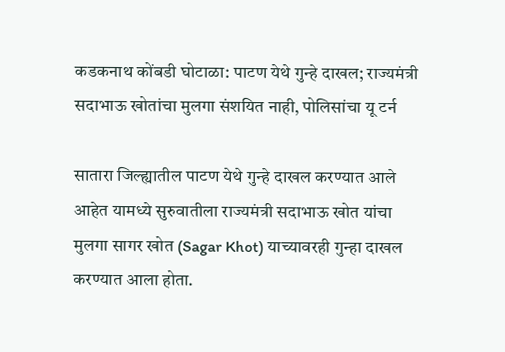कडकनाथ कोंबडी घोटाळा: पाटण येथे गुन्हे दाखल; राज्यमंत्री सदाभाऊ खोतांचा मुलगा संशयित नाही, पोलिसांचा यू टर्न

सातारा जिल्ह्यातील पाटण येथे गुन्हे दाखल करण्यात आले आहेत यामध्ये सुरुवातीला राज्यमंत्री सदाभाऊ खोत यांचा मुलगा सागर खोत (Sagar Khot) याच्यावरही गुन्हा दाखल करण्यात आला होता.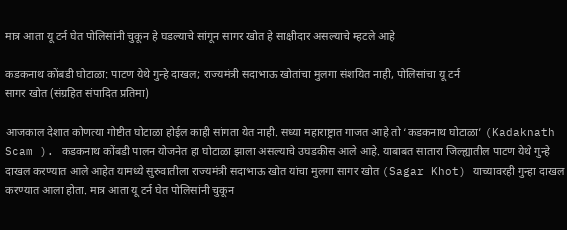मात्र आता यू टर्न घेत पोलिसांनी चुकून हे घडल्याचे सांगून सागर खोत हे साक्षीदार असल्याचे म्हटले आहे

कडकनाथ कोंबडी घोटाळा: पाटण येथे गुन्हे दाखल; राज्यमंत्री सदाभाऊ खोतांचा मुलगा संशयित नाही, पोलिसांचा यू टर्न
सागर खोत (संग्रहित संपादित प्रतिमा)

आजकाल देशात कोणत्या गोष्टीत घोटाळा होईल काही सांगता येत नाही. सध्या महाराष्ट्रात गाजत आहे तो ‘कडकनाथ घोटाळा’ (Kadaknath Scam ). कडकनाथ कोंबडी पालन योजनेत हा घोटाळा झाला असल्याचे उघडकीस आले आहे. याबाबत सातारा जिल्ह्यातील पाटण येथे गुन्हे दाखल करण्यात आले आहेत यामध्ये सुरुवातीला राज्यमंत्री सदाभाऊ खोत यांचा मुलगा सागर खोत (Sagar Khot) याच्यावरही गुन्हा दाखल करण्यात आला होता. मात्र आता यू टर्न घेत पोलिसांनी चुकून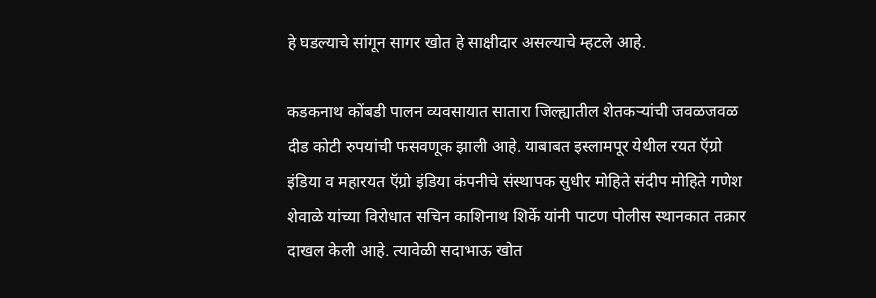हे घडल्याचे सांगून सागर खोत हे साक्षीदार असल्याचे म्हटले आहे.

कडकनाथ कोंबडी पालन व्यवसायात सातारा जिल्ह्यातील शेतकऱ्यांची जवळजवळ दीड कोटी रुपयांची फसवणूक झाली आहे. याबाबत इस्लामपूर येथील रयत ऍग्रो इंडिया व महारयत ऍग्रो इंडिया कंपनीचे संस्थापक सुधीर मोहिते संदीप मोहिते गणेश शेवाळे यांच्या विरोधात सचिन काशिनाथ शिर्के यांनी पाटण पोलीस स्थानकात तक्रार दाखल केली आहे. त्यावेळी सदाभाऊ खोत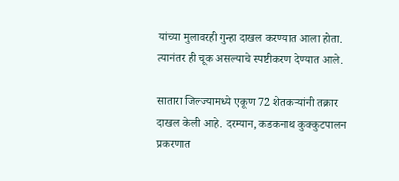यांच्या मुलावरही गुन्हा दाखल करण्यात आला होता. त्यानंतर ही चूक असल्याचे स्पष्टीकरण देण्यात आले.

सातारा जिल्ज्यामध्ये एकूण 72 शेतकऱ्यांनी तक्रार दाखल केली आहे. दरम्यान, कडकनाथ कुक्कुटपालन प्रकरणात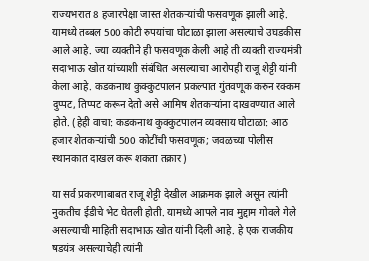राज्यभरात 8 हजारपेक्षा जास्त शेतकऱ्यांची फसवणूक झाली आहे. यामध्ये तब्बल 500 कोटी रुपयांचा घोटाळा झाला असल्याचे उघडकीस आले आहे. ज्या व्यक्तीने ही फसवणूक केली आहे ती व्यक्ती राज्यमंत्री सदाभाऊ खोत यांच्याशी संबंधित असल्याचा आरोपही राजू शेट्टी यांनी केला आहे. कडकनाथ कुक्कुटपालन प्रकल्पात गुंतवणूक करुन रक्कम दुप्पट, तिप्पट करून देतो असे आमिष शेतकऱ्यांना दाखवण्यात आले होते. (हेही वाचा: कडकनाथ कुक्कुटपालन व्यवसाय घोटाळा: आठ हजार शेतकऱ्यांची 500 कोटींची फसवणूक; जवळच्या पोलीस स्थानकात दाखल करू शकता तक्रार)

या सर्व प्रकरणाबाबत राजू शेट्टी देखील आक्रमक झाले असून त्यांनी नुकतीच ईडीचे भेट घेतली होती. यामध्ये आपले नाव मुद्दाम गोवले गेले असल्याची माहिती सदाभाऊ खोत यांनी दिली आहे. हे एक राजकीय षडयंत्र असल्याचेही त्यांनी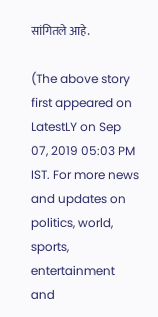सांगितले आहे.

(The above story first appeared on LatestLY on Sep 07, 2019 05:03 PM IST. For more news and updates on politics, world, sports, entertainment and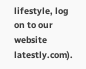lifestyle, log on to our website latestly.com).